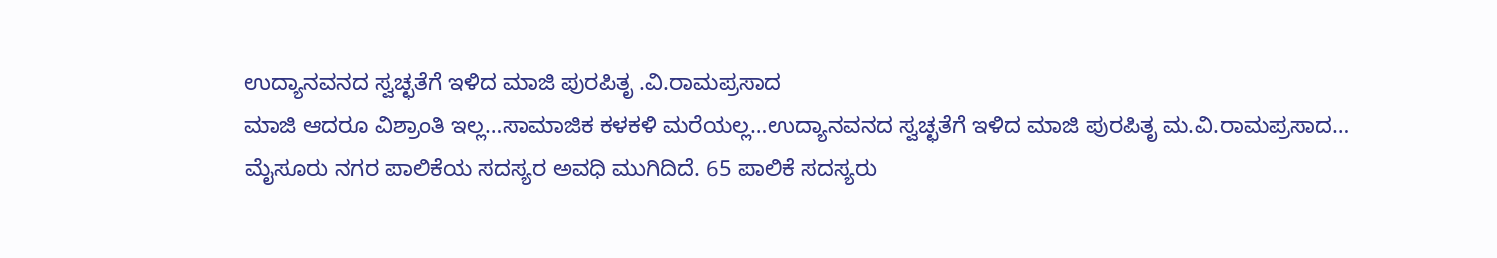ಉದ್ಯಾನವನದ ಸ್ವಚ್ಛತೆಗೆ ಇಳಿದ ಮಾಜಿ ಪುರಪಿತೃ .ವಿ.ರಾಮಪ್ರಸಾದ
ಮಾಜಿ ಆದರೂ ವಿಶ್ರಾಂತಿ ಇಲ್ಲ…ಸಾಮಾಜಿಕ ಕಳಕಳಿ ಮರೆಯಲ್ಲ…ಉದ್ಯಾನವನದ ಸ್ವಚ್ಛತೆಗೆ ಇಳಿದ ಮಾಜಿ ಪುರಪಿತೃ ಮ.ವಿ.ರಾಮಪ್ರಸಾದ…
ಮೈಸೂರು ನಗರ ಪಾಲಿಕೆಯ ಸದಸ್ಯರ ಅವಧಿ ಮುಗಿದಿದೆ. 65 ಪಾಲಿಕೆ ಸದಸ್ಯರು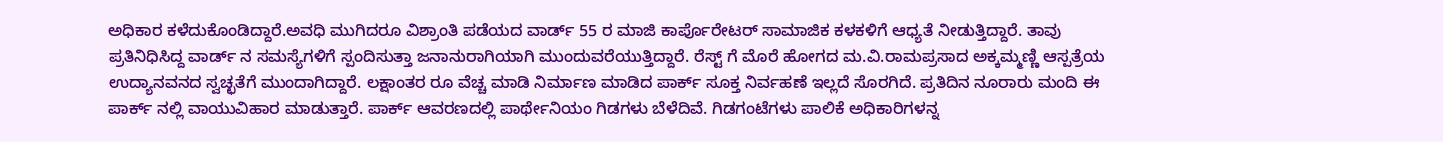ಅಧಿಕಾರ ಕಳೆದುಕೊಂಡಿದ್ದಾರೆ.ಅವಧಿ ಮುಗಿದರೂ ವಿಶ್ರಾಂತಿ ಪಡೆಯದ ವಾರ್ಡ್ 55 ರ ಮಾಜಿ ಕಾರ್ಪೊರೇಟರ್ ಸಾಮಾಜಿಕ ಕಳಕಳಿಗೆ ಆಧ್ಯತೆ ನೀಡುತ್ತಿದ್ದಾರೆ. ತಾವು ಪ್ರತಿನಿಧಿಸಿದ್ದ ವಾರ್ಡ್ ನ ಸಮಸ್ಯೆಗಳಿಗೆ ಸ್ಪಂದಿಸುತ್ತಾ ಜನಾನುರಾಗಿಯಾಗಿ ಮುಂದುವರೆಯುತ್ತಿದ್ದಾರೆ. ರೆಸ್ಟ್ ಗೆ ಮೊರೆ ಹೋಗದ ಮ.ವಿ.ರಾಮಪ್ರಸಾದ ಅಕ್ಕಮ್ಮಣ್ಣಿ ಆಸ್ಪತ್ರೆಯ ಉದ್ಯಾನವನದ ಸ್ವಚ್ಛತೆಗೆ ಮುಂದಾಗಿದ್ದಾರೆ. ಲಕ್ಷಾಂತರ ರೂ ವೆಚ್ಚ ಮಾಡಿ ನಿರ್ಮಾಣ ಮಾಡಿದ ಪಾರ್ಕ್ ಸೂಕ್ತ ನಿರ್ವಹಣೆ ಇಲ್ಲದೆ ಸೊರಗಿದೆ. ಪ್ರತಿದಿನ ನೂರಾರು ಮಂದಿ ಈ ಪಾರ್ಕ್ ನಲ್ಲಿ ವಾಯುವಿಹಾರ ಮಾಡುತ್ತಾರೆ. ಪಾರ್ಕ್ ಆವರಣದಲ್ಲಿ ಪಾರ್ಥೇನಿಯಂ ಗಿಡಗಳು ಬೆಳೆದಿವೆ. ಗಿಡಗಂಟೆಗಳು ಪಾಲಿಕೆ ಅಧಿಕಾರಿಗಳನ್ನ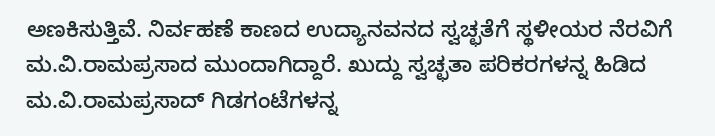ಅಣಕಿಸುತ್ತಿವೆ. ನಿರ್ವಹಣೆ ಕಾಣದ ಉದ್ಯಾನವನದ ಸ್ವಚ್ಛತೆಗೆ ಸ್ಥಳೀಯರ ನೆರವಿಗೆ ಮ.ವಿ.ರಾಮಪ್ರಸಾದ ಮುಂದಾಗಿದ್ದಾರೆ. ಖುದ್ದು ಸ್ವಚ್ಛತಾ ಪರಿಕರಗಳನ್ನ ಹಿಡಿದ ಮ.ವಿ.ರಾಮಪ್ರಸಾದ್ ಗಿಡಗಂಟೆಗಳನ್ನ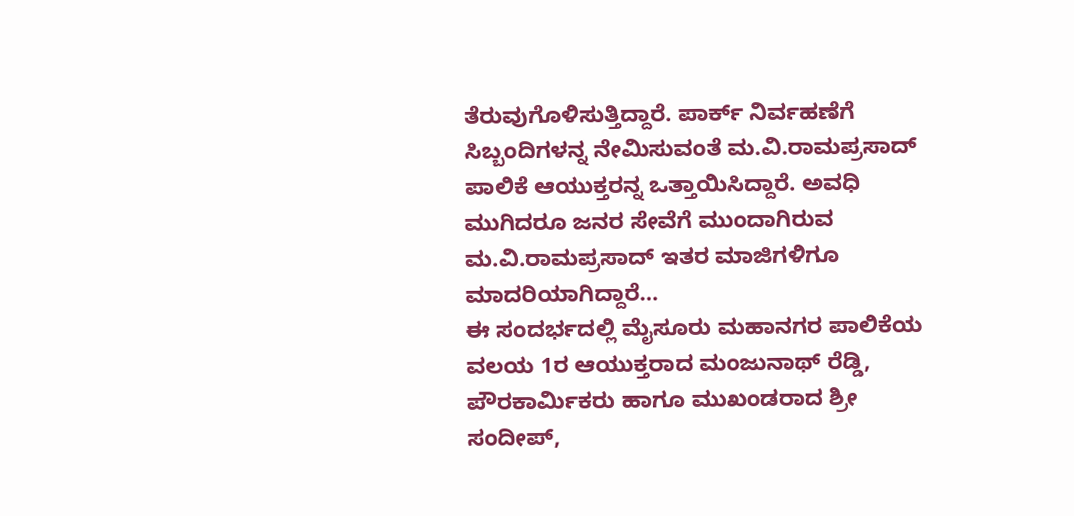ತೆರುವುಗೊಳಿಸುತ್ತಿದ್ದಾರೆ. ಪಾರ್ಕ್ ನಿರ್ವಹಣೆಗೆ ಸಿಬ್ಬಂದಿಗಳನ್ನ ನೇಮಿಸುವಂತೆ ಮ.ವಿ.ರಾಮಪ್ರಸಾದ್ ಪಾಲಿಕೆ ಆಯುಕ್ತರನ್ನ ಒತ್ತಾಯಿಸಿದ್ದಾರೆ. ಅವಧಿ ಮುಗಿದರೂ ಜನರ ಸೇವೆಗೆ ಮುಂದಾಗಿರುವ ಮ.ವಿ.ರಾಮಪ್ರಸಾದ್ ಇತರ ಮಾಜಿಗಳಿಗೂ ಮಾದರಿಯಾಗಿದ್ದಾರೆ…
ಈ ಸಂದರ್ಭದಲ್ಲಿ ಮೈಸೂರು ಮಹಾನಗರ ಪಾಲಿಕೆಯ ವಲಯ 1ರ ಆಯುಕ್ತರಾದ ಮಂಜುನಾಥ್ ರೆಡ್ಡಿ, ಪೌರಕಾರ್ಮಿಕರು ಹಾಗೂ ಮುಖಂಡರಾದ ಶ್ರೀ ಸಂದೀಪ್,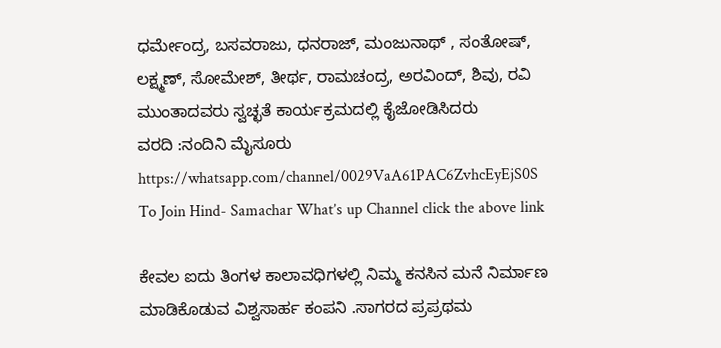ಧರ್ಮೇಂದ್ರ, ಬಸವರಾಜು, ಧನರಾಜ್, ಮಂಜುನಾಥ್ , ಸಂತೋಷ್, ಲಕ್ಷ್ಮಣ್, ಸೋಮೇಶ್, ತೀರ್ಥ, ರಾಮಚಂದ್ರ, ಅರವಿಂದ್, ಶಿವು, ರವಿ ಮುಂತಾದವರು ಸ್ವಚ್ಛತೆ ಕಾರ್ಯಕ್ರಮದಲ್ಲಿ ಕೈಜೋಡಿಸಿದರು
ವರದಿ :ನಂದಿನಿ ಮೈಸೂರು
https://whatsapp.com/channel/0029VaA61PAC6ZvhcEyEjS0S To Join Hind- Samachar What’s up Channel click the above link

ಕೇವಲ ಐದು ತಿಂಗಳ ಕಾಲಾವಧಿಗಳಲ್ಲಿ ನಿಮ್ಮ ಕನಸಿನ ಮನೆ ನಿರ್ಮಾಣ ಮಾಡಿಕೊಡುವ ವಿಶ್ವಸಾರ್ಹ ಕಂಪನಿ .ಸಾಗರದ ಪ್ರಪ್ರಥಮ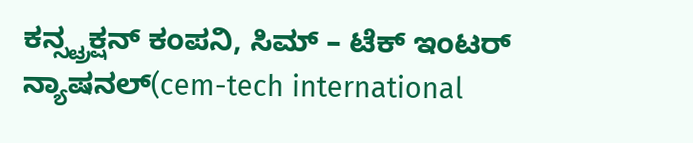ಕನ್ಸ್ಟ್ರಕ್ಷನ್ ಕಂಪನಿ, ಸಿಮ್ – ಟೆಕ್ ಇಂಟರ್ ನ್ಯಾಷನಲ್(cem-tech international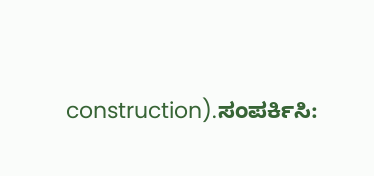construction).ಸಂಪರ್ಕಿಸಿ: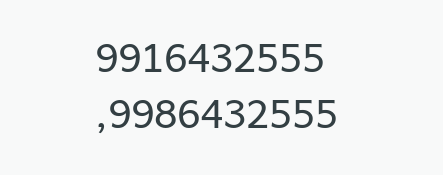9916432555 ,9986432555